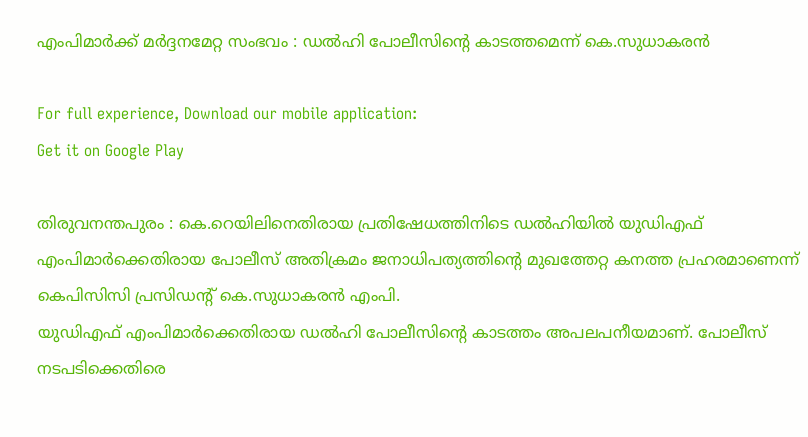എംപിമാര്‍ക്ക് മര്‍ദ്ദനമേറ്റ സംഭവം : ഡല്‍ഹി പോലീസിന്റെ കാടത്തമെന്ന് കെ.സുധാകരന്‍

For full experience, Download our mobile application:
Get it on Google Play

തിരുവനന്തപുരം : കെ.റെയിലിനെതിരായ പ്രതിഷേധത്തിനിടെ ഡല്‍ഹിയില്‍ യുഡിഎഫ് എംപിമാര്‍ക്കെതിരായ പോലീസ് അതിക്രമം ജനാധിപത്യത്തിന്റെ മുഖത്തേറ്റ കനത്ത പ്രഹരമാണെന്ന് കെപിസിസി പ്രസിഡന്റ് കെ.സുധാകരന്‍ എംപി.
യുഡിഎഫ് എംപിമാര്‍ക്കെതിരായ ഡല്‍ഹി പോലീസിന്റെ കാടത്തം അപലപനീയമാണ്. പോലീസ് നടപടിക്കെതിരെ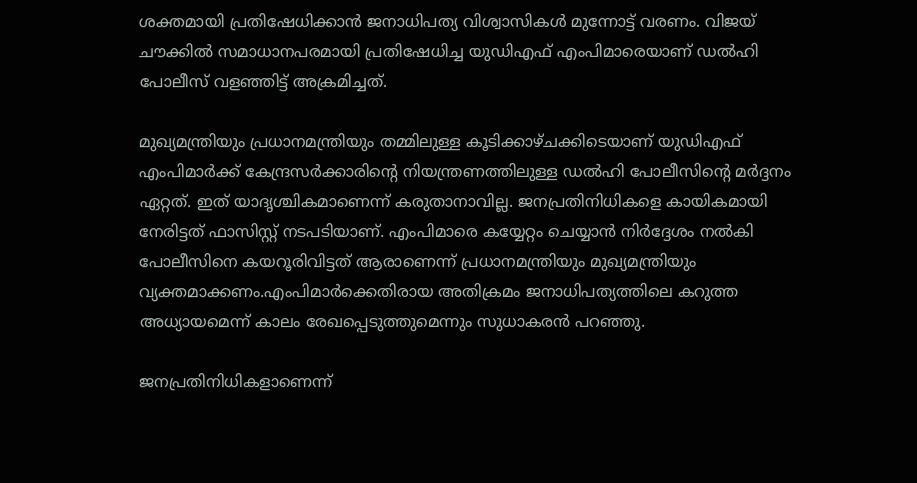ശക്തമായി പ്രതിഷേധിക്കാന്‍ ജനാധിപത്യ വിശ്വാസികള്‍ മുന്നോട്ട് വരണം. വിജയ് ചൗക്കില്‍ സമാധാനപരമായി പ്രതിഷേധിച്ച യുഡിഎഫ് എംപിമാരെയാണ് ഡല്‍ഹി പോലീസ് വളഞ്ഞിട്ട് അക്രമിച്ചത്.

മുഖ്യമന്ത്രിയും പ്രധാനമന്ത്രിയും തമ്മിലുള്ള കൂടിക്കാഴ്ചക്കിടെയാണ് യുഡിഎഫ് എംപിമാര്‍ക്ക് കേന്ദ്രസര്‍ക്കാരിന്റെ നിയന്ത്രണത്തിലുള്ള ഡല്‍ഹി പോലീസിന്റെ മര്‍ദ്ദനം ഏറ്റത്. ഇത് യാദൃശ്ചികമാണെന്ന് കരുതാനാവില്ല. ജനപ്രതിനിധികളെ കായികമായി നേരിട്ടത് ഫാസിസ്റ്റ് നടപടിയാണ്. എംപിമാരെ കയ്യേറ്റം ചെയ്യാന്‍ നിര്‍ദ്ദേശം നല്‍കി പോലീസിനെ കയറൂരിവിട്ടത് ആരാണെന്ന് പ്രധാനമന്ത്രിയും മുഖ്യമന്ത്രിയും വ്യക്തമാക്കണം.എംപിമാര്‍ക്കെതിരായ അതിക്രമം ജനാധിപത്യത്തിലെ കറുത്ത അധ്യായമെന്ന് കാലം രേഖപ്പെടുത്തുമെന്നും സുധാകരന്‍ പറഞ്ഞു.

ജനപ്രതിനിധികളാണെന്ന്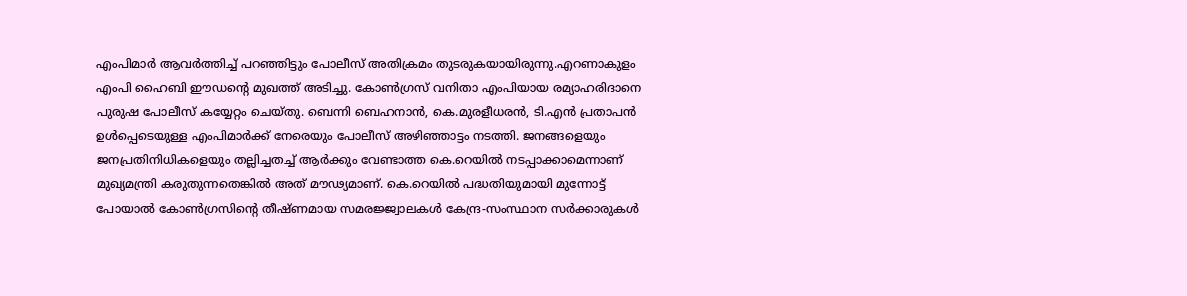എംപിമാര്‍ ആവര്‍ത്തിച്ച്‌ പറഞ്ഞിട്ടും പോലീസ് അതിക്രമം തുടരുകയായിരുന്നു.എറണാകുളം എംപി ഹൈബി ഈഡന്റെ മുഖത്ത് അടിച്ചു. കോണ്‍ഗ്രസ് വനിതാ എംപിയായ രമ്യാഹരിദാനെ പുരുഷ പോലീസ് കയ്യേറ്റം ചെയ്തു. ബെന്നി ബെഹനാന്‍, കെ.മുരളീധരന്‍, ടി.എന്‍ പ്രതാപന്‍ ഉള്‍പ്പെടെയുള്ള എംപിമാര്‍ക്ക് നേരെയും പോലീസ് അഴിഞ്ഞാട്ടം നടത്തി. ജനങ്ങളെയും ജനപ്രതിനിധികളെയും തല്ലിച്ചതച്ച്‌ ആര്‍ക്കും വേണ്ടാത്ത കെ.റെയില്‍ നടപ്പാക്കാമെന്നാണ് മുഖ്യമന്ത്രി കരുതുന്നതെങ്കില്‍ അത് മൗഢ്യമാണ്. കെ.റെയില്‍ പദ്ധതിയുമായി മുന്നോട്ട് പോയാല്‍ കോണ്‍ഗ്രസിന്റെ തീഷ്ണമായ സമരജ്ജ്വാലകള്‍ കേന്ദ്ര-സംസ്ഥാന സര്‍ക്കാരുകള്‍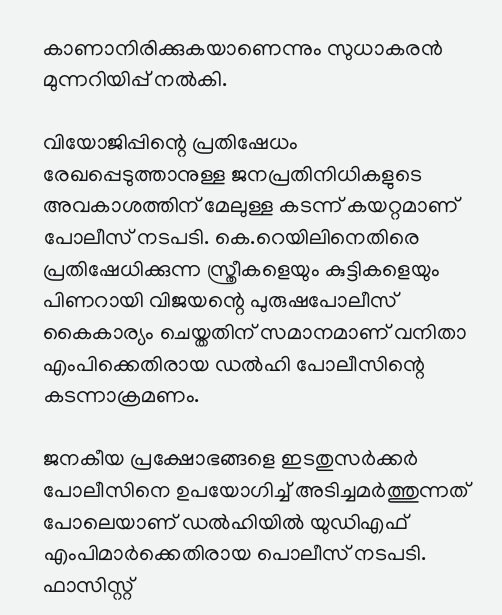കാണാനിരിക്കുകയാണെന്നും സുധാകരന്‍ മുന്നറിയിപ്പ് നല്‍കി.

വിയോജിപ്പിന്റെ പ്രതിഷേധം രേഖപ്പെടുത്താനുള്ള ജനപ്രതിനിധികളുടെ അവകാശത്തിന് മേലുള്ള കടന്ന് കയറ്റമാണ് പോലീസ് നടപടി. കെ.റെയിലിനെതിരെ പ്രതിഷേധിക്കുന്ന സ്ത്രീകളെയും കുട്ടികളെയും പിണറായി വിജയന്റെ പുരുഷപോലീസ് കൈകാര്യം ചെയ്തതിന് സമാനമാണ് വനിതാ എംപിക്കെതിരായ ഡല്‍ഹി പോലീസിന്റെ കടന്നാക്രമണം.

ജനകീയ പ്രക്ഷോഭങ്ങളെ ഇടതുസര്‍ക്കര്‍ പോലീസിനെ ഉപയോഗിച്ച്‌ അടിച്ചമര്‍ത്തുന്നത് പോലെയാണ് ഡല്‍ഹിയില്‍ യുഡിഎഫ് എംപിമാര്‍ക്കെതിരായ പൊലീസ് നടപടി. ഫാസിസ്റ്റ്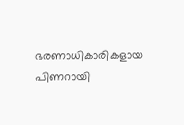ഭരണാധികാരികളായ പിണറായി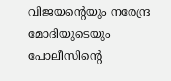വിജയന്റെയും നരേന്ദ്ര മോദിയുടെയും പോലീസിന്റെ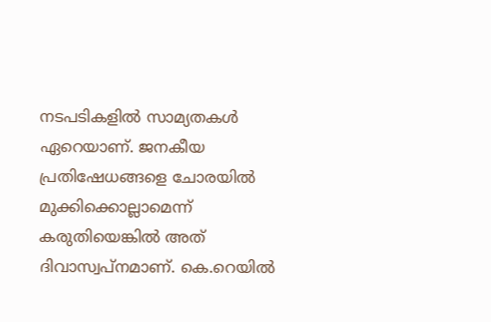നടപടികളില്‍ സാമ്യതകള്‍ ഏറെയാണ്. ജനകീയ പ്രതിഷേധങ്ങളെ ചോരയില്‍ മുക്കിക്കൊല്ലാമെന്ന് കരുതിയെങ്കില്‍ അത് ദിവാസ്വപ്നമാണ്. കെ.റെയില്‍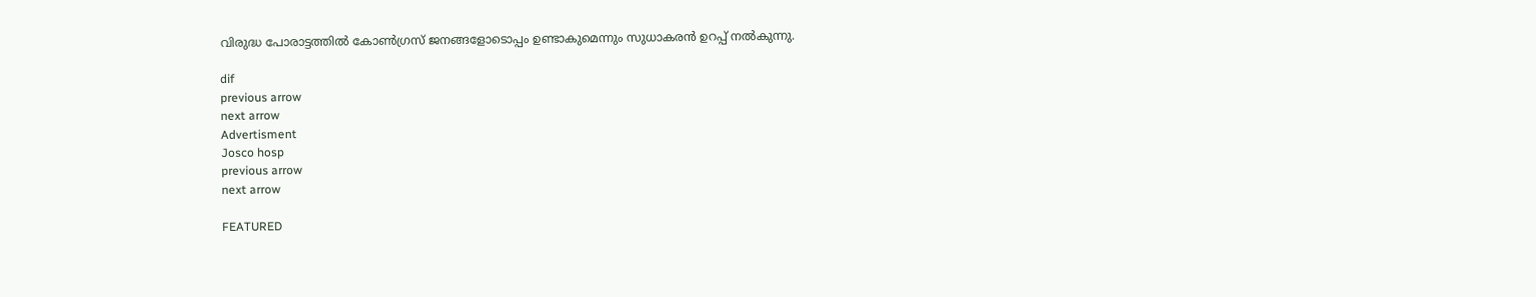വിരുദ്ധ പോരാട്ടത്തില്‍ കോണ്‍ഗ്രസ് ജനങ്ങളോടൊപ്പം ഉണ്ടാകുമെന്നും സുധാകരന്‍ ഉറപ്പ് നല്‍കുന്നു.

dif
previous arrow
next arrow
Advertisment
Josco hosp
previous arrow
next arrow

FEATURED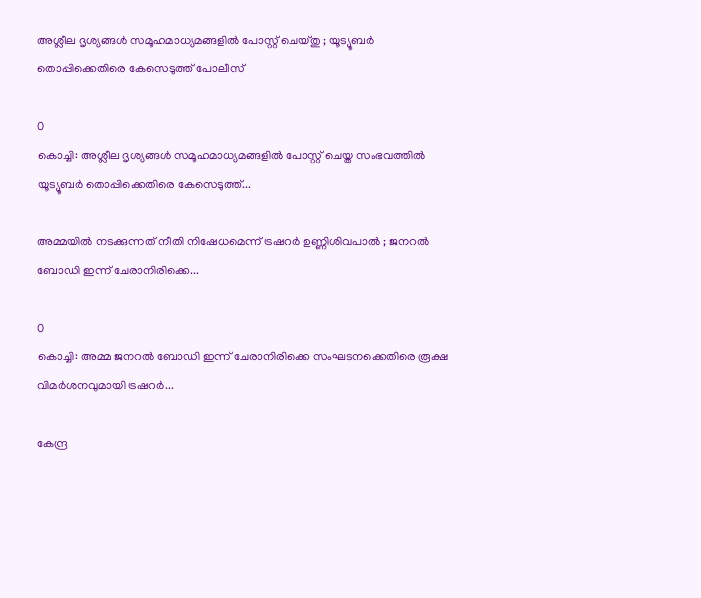അശ്ലീല ദൃശ്യങ്ങൾ സമൂഹമാധ്യമങ്ങളിൽ പോസ്റ്റ്‌ ചെയ്തു ; യൂട്യൂബർ തൊപ്പിക്കെതിരെ കേസെടുത്ത് പോലീസ്

0
കൊച്ചി: അശ്ലീല ദൃശ്യങ്ങൾ സമൂഹമാധ്യമങ്ങളിൽ പോസ്റ്റ്‌ ചെയ്ത സംഭവത്തിൽ യൂട്യൂബർ തൊപ്പിക്കെതിരെ കേസെടുത്ത്...

അമ്മയിൽ നടക്കുന്നത് നീതി നിഷേധമെന്ന് ട്രഷറർ ഉണ്ണിശിവപാൽ ; ജനറൽ ബോഡി ഇന്ന് ചേരാനിരിക്കെ...

0
കൊച്ചി: അമ്മ ജനറൽ ബോഡി ഇന്ന് ചേരാനിരിക്കെ സംഘടനക്കെതിരെ രൂക്ഷ വിമർശനവുമായി ട്രഷറർ...

കേന്ദ്ര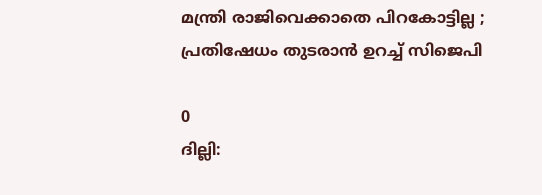മന്ത്രി രാജിവെക്കാതെ പിറകോട്ടില്ല ; പ്രതിഷേധം തുടരാൻ ഉറച്ച് സിജെപി

0
ദില്ലി: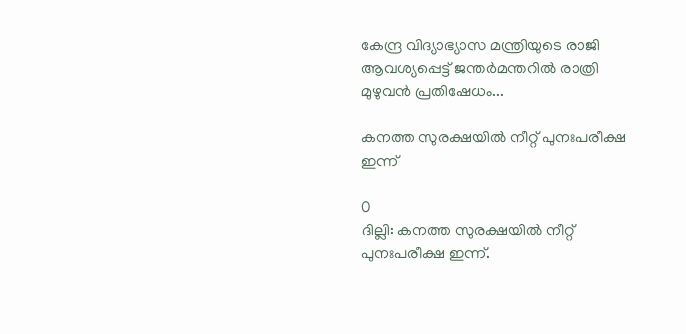കേന്ദ്ര വിദ്യാഭ്യാസ മന്ത്രിയുടെ രാജി ആവശ്യപ്പെട്ട് ജന്തർമന്തറിൽ രാത്രി മുഴുവൻ പ്രതിഷേധം...

കനത്ത സുരക്ഷയിൽ നീറ്റ് പുനഃപരീക്ഷ ഇന്ന്

0
ദില്ലി: കനത്ത സുരക്ഷയിൽ നീറ്റ് പുനഃപരീക്ഷ ഇന്ന്.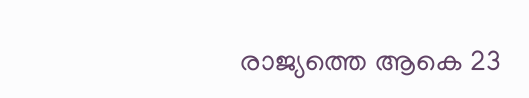രാജ്യത്തെ ആകെ 23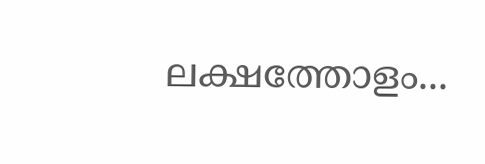ലക്ഷത്തോളം...